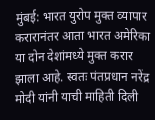मुंबई: भारत युरोप मुक्त व्यापार करारानंतर आता भारत अमेरिका या दोन देशांमध्ये मुक्त करार झाला आहे. स्वतः पंतप्रधान नरेंद्र मोदी यांनी याची माहिती दिली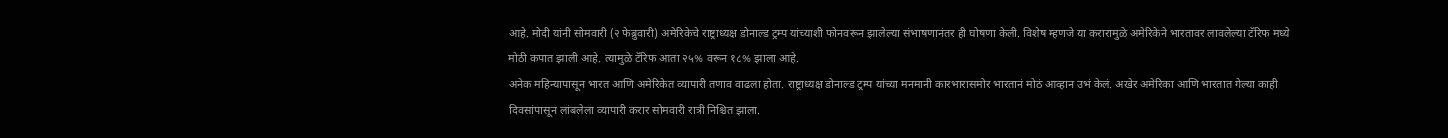आहे. मोदी यांनी सोमवारी (२ फेब्रुवारी) अमेरिकेचे राष्ट्राध्यक्ष डोनाल्ड ट्रम्प यांच्याशी फोनवरून झालेल्या संभाषणानंतर ही घोषणा केली. विशेष म्हणजे या करारामुळे अमेरिकेने भारतावर लावलेल्या टॅरिफ मध्ये मोठी कपात झाली आहे. त्यामुळे टॅरिफ आता २५% वरून १८% झाला आहे.
अनेक महिन्यापासून भारत आणि अमेरिकेत व्यापारी तणाव वाढला होता. राष्ट्राध्यक्ष डोनाल्ड ट्रम्प यांच्या मनमानी कारभारासमोर भारतानं मोठं आव्हान उभं केलं. अखेर अमेरिका आणि भारतात गेल्या काही दिवसांपासून लांबलेला व्यापारी करार सोमवारी रात्री निश्चित झाला.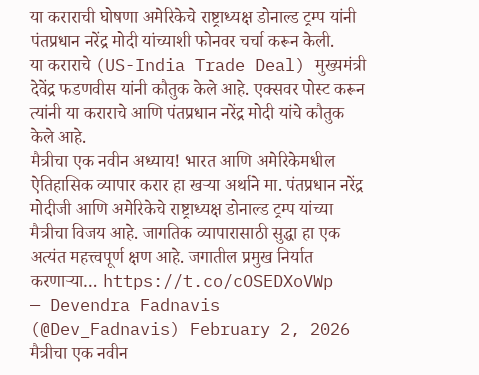या कराराची घोषणा अमेरिकेचे राष्ट्राध्यक्ष डोनाल्ड ट्रम्प यांनी पंतप्रधान नरेंद्र मोदी यांच्याशी फोनवर चर्चा करून केली.
या कराराचे (US-India Trade Deal) मुख्यमंत्री देवेंद्र फडणवीस यांनी कौतुक केले आहे. एक्सवर पोस्ट करून त्यांनी या कराराचे आणि पंतप्रधान नरेंद्र मोदी यांचे कौतुक केले आहे.
मैत्रीचा एक नवीन अध्याय! भारत आणि अमेरिकेमधील ऐतिहासिक व्यापार करार हा खऱ्या अर्थाने मा. पंतप्रधान नरेंद्र मोदीजी आणि अमेरिकेचे राष्ट्राध्यक्ष डोनाल्ड ट्रम्प यांच्या मैत्रीचा विजय आहे. जागतिक व्यापारासाठी सुद्धा हा एक अत्यंत महत्त्वपूर्ण क्षण आहे. जगातील प्रमुख निर्यात करणाऱ्या… https://t.co/cOSEDXoVWp
— Devendra Fadnavis (@Dev_Fadnavis) February 2, 2026
मैत्रीचा एक नवीन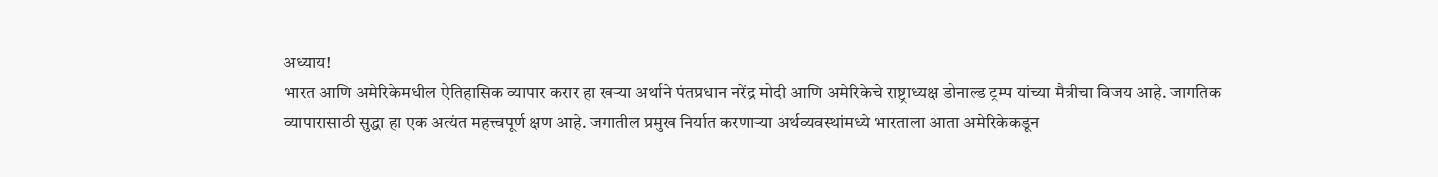अध्याय!
भारत आणि अमेरिकेमधील ऐतिहासिक व्यापार करार हा खऱ्या अर्थाने पंतप्रधान नरेंद्र मोदी आणि अमेरिकेचे राष्ट्राध्यक्ष डोनाल्ड ट्रम्प यांच्या मैत्रीचा विजय आहे. जागतिक व्यापारासाठी सुद्धा हा एक अत्यंत महत्त्वपूर्ण क्षण आहे. जगातील प्रमुख निर्यात करणाऱ्या अर्थव्यवस्थांमध्ये भारताला आता अमेरिकेकडून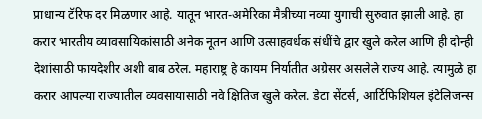प्राधान्य टॅरिफ दर मिळणार आहे. यातून भारत-अमेरिका मैत्रीच्या नव्या युगाची सुरुवात झाली आहे. हा करार भारतीय व्यावसायिकांसाठी अनेक नूतन आणि उत्साहवर्धक संधींचे द्वार खुले करेल आणि ही दोन्ही देशांसाठी फायदेशीर अशी बाब ठरेल. महाराष्ट्र हे कायम निर्यातीत अग्रेसर असलेले राज्य आहे. त्यामुळे हा करार आपल्या राज्यातील व्यवसायासाठी नवे क्षितिज खुले करेल. डेटा सेंटर्स, आर्टिफिशियल इंटेलिजन्स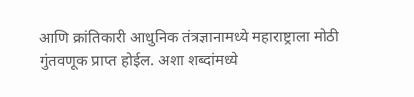आणि क्रांतिकारी आधुनिक तंत्रज्ञानामध्ये महाराष्ट्राला मोठी गुंतवणूक प्राप्त होईल. अशा शब्दांमध्ये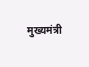मुख्यमंत्री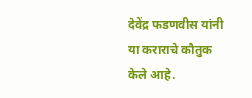देवेंद्र फडणवीस यांनी या कराराचे कौतुक केले आहे.